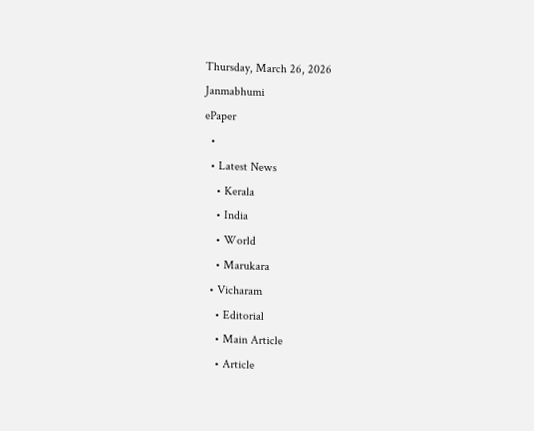Thursday, March 26, 2026
Janmabhumi
ePaper
  •
  • Latest News
    • Kerala
    • India
    • World
    • Marukara
  • Vicharam
    • Editorial
    • Main Article
    • Article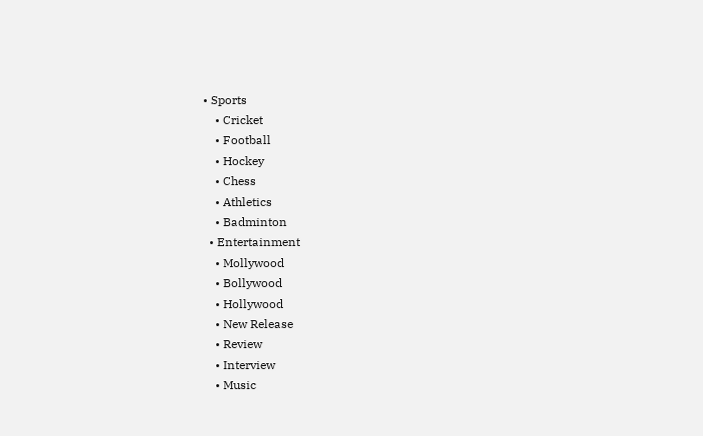• Sports
    • Cricket
    • Football
    • Hockey
    • Chess
    • Athletics
    • Badminton
  • Entertainment
    • Mollywood
    • Bollywood
    • Hollywood
    • New Release
    • Review
    • Interview
    • Music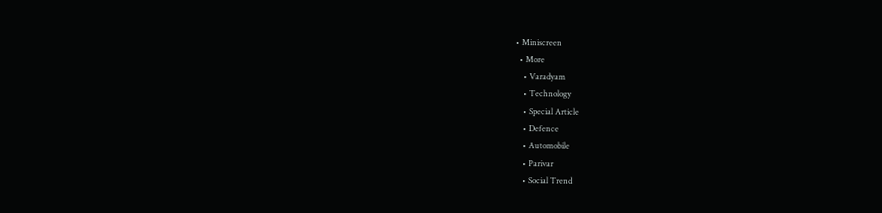• Miniscreen
  • More
    • Varadyam
    • Technology
    • Special Article
    • Defence
    • Automobile
    • Parivar
    • Social Trend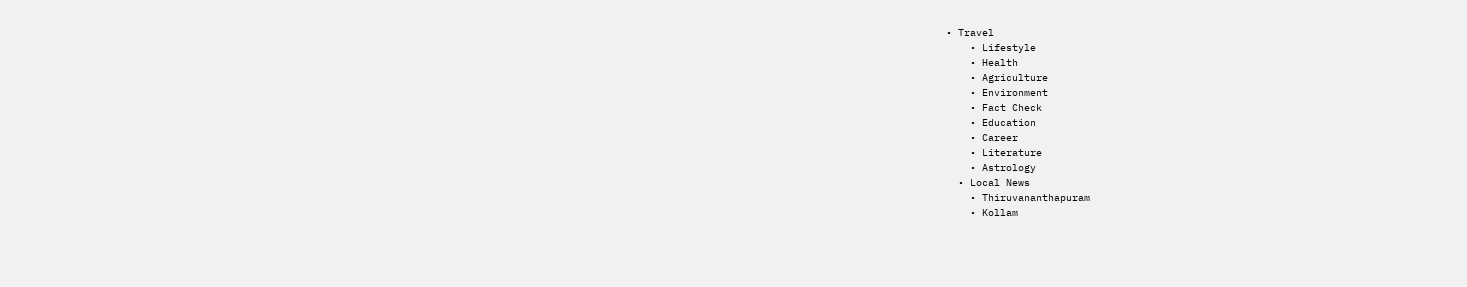• Travel
    • Lifestyle
    • Health
    • Agriculture
    • Environment
    • Fact Check
    • Education
    • Career
    • Literature
    • Astrology
  • Local News
    • Thiruvananthapuram
    • Kollam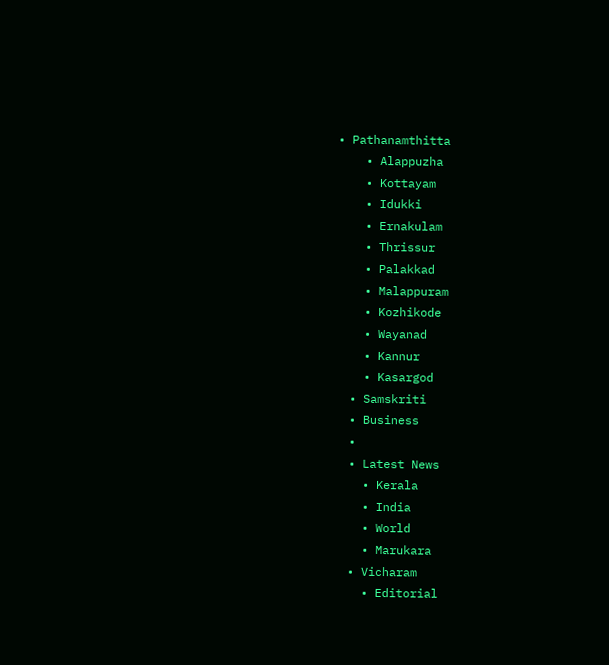• Pathanamthitta
    • Alappuzha
    • Kottayam
    • Idukki
    • Ernakulam
    • Thrissur
    • Palakkad
    • Malappuram
    • Kozhikode
    • Wayanad
    • Kannur
    • Kasargod
  • Samskriti
  • Business
  •
  • Latest News
    • Kerala
    • India
    • World
    • Marukara
  • Vicharam
    • Editorial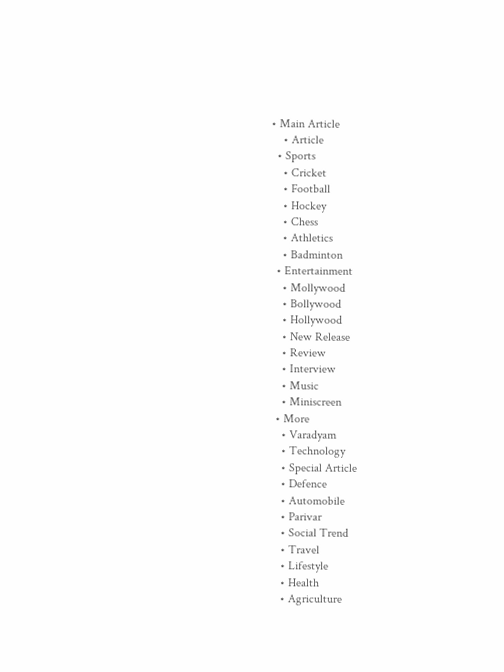• Main Article
    • Article
  • Sports
    • Cricket
    • Football
    • Hockey
    • Chess
    • Athletics
    • Badminton
  • Entertainment
    • Mollywood
    • Bollywood
    • Hollywood
    • New Release
    • Review
    • Interview
    • Music
    • Miniscreen
  • More
    • Varadyam
    • Technology
    • Special Article
    • Defence
    • Automobile
    • Parivar
    • Social Trend
    • Travel
    • Lifestyle
    • Health
    • Agriculture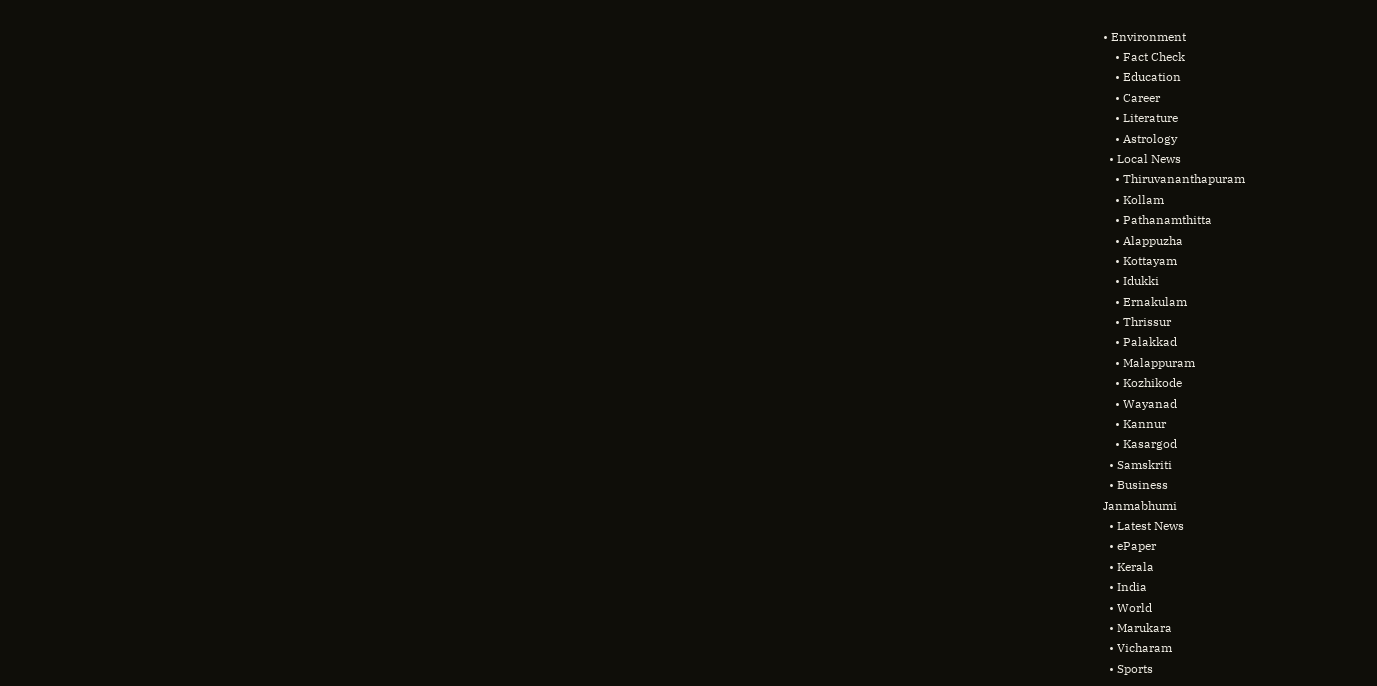• Environment
    • Fact Check
    • Education
    • Career
    • Literature
    • Astrology
  • Local News
    • Thiruvananthapuram
    • Kollam
    • Pathanamthitta
    • Alappuzha
    • Kottayam
    • Idukki
    • Ernakulam
    • Thrissur
    • Palakkad
    • Malappuram
    • Kozhikode
    • Wayanad
    • Kannur
    • Kasargod
  • Samskriti
  • Business
Janmabhumi
  • Latest News
  • ePaper
  • Kerala
  • India
  • World
  • Marukara
  • Vicharam
  • Sports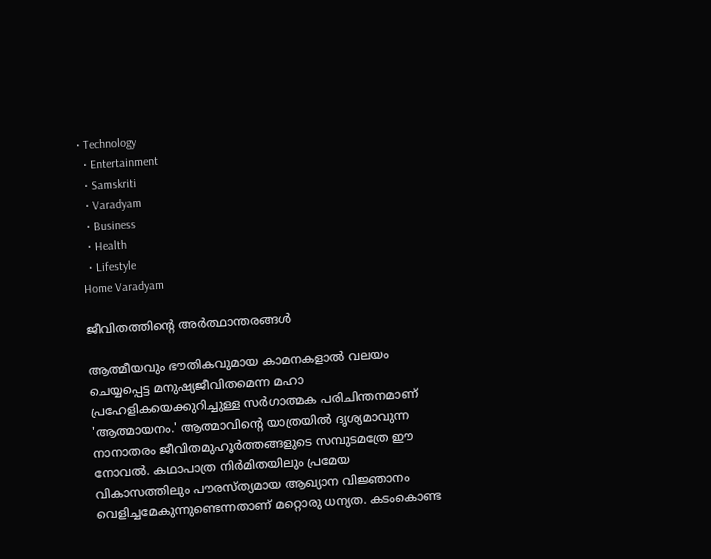• Technology
  • Entertainment
  • Samskriti
  • Varadyam
  • Business
  • Health
  • Lifestyle
Home Varadyam

ജീവിതത്തിന്റെ അര്‍ത്ഥാന്തരങ്ങള്‍

ആത്മീയവും ഭൗതികവുമായ കാമനകളാല്‍ വലയം ചെയ്യപ്പെട്ട മനുഷ്യജീവിതമെന്ന മഹാ പ്രഹേളികയെക്കുറിച്ചുള്ള സര്‍ഗാത്മക പരിചിന്തനമാണ് 'ആത്മായനം.' ആത്മാവിന്റെ യാത്രയില്‍ ദൃശ്യമാവുന്ന നാനാതരം ജീവിതമുഹൂര്‍ത്തങ്ങളുടെ സമ്പുടമത്രേ ഈ നോവല്‍. കഥാപാത്ര നിര്‍മിതയിലും പ്രമേയ വികാസത്തിലും പൗരസ്ത്യമായ ആഖ്യാന വിജ്ഞാനം വെളിച്ചമേകുന്നുണ്ടെന്നതാണ് മറ്റൊരു ധന്യത. കടംകൊണ്ട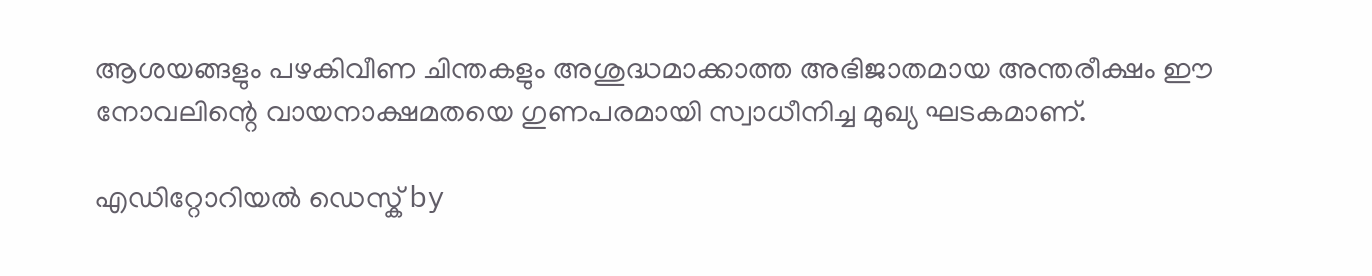ആശയങ്ങളും പഴകിവീണ ചിന്തകളും അശുദ്ധമാക്കാത്ത അഭിജാതമായ അന്തരീക്ഷം ഈ നോവലിന്റെ വായനാക്ഷമതയെ ഗുണപരമായി സ്വാധീനിച്ച മുഖ്യ ഘടകമാണ്.

എഡിറ്റോറിയൽ ഡെസ്ക് by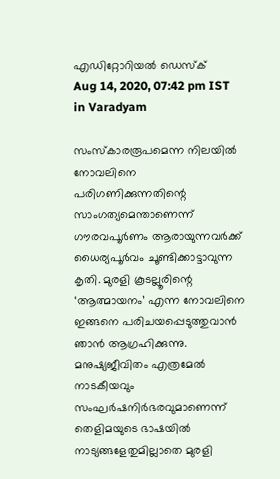എഡിറ്റോറിയൽ ഡെസ്ക്
Aug 14, 2020, 07:42 pm IST
in Varadyam

സംസ്‌കാരരൂപമെന്ന നിലയില്‍ നോവലിനെ പരിഗണിക്കുന്നതിന്റെ സാംഗത്യമെന്താണെന്ന് ഗൗരവപൂര്‍ണം ആരായുന്നവര്‍ക്ക് ധൈര്യപൂര്‍വം ചൂണ്ടിക്കാട്ടാവുന്ന കൃതി. മുരളി കൂടല്ലൂരിന്റെ ‘ആത്മായനം’ എന്ന നോവലിനെ ഇങ്ങനെ പരിചയപ്പെടുത്തുവാന്‍ ഞാന്‍ ആഗ്രഹിക്കുന്നു. മനുഷ്യജീവിതം എത്രമേല്‍ നാടകീയവും സംഘര്‍ഷനിര്‍ഭരവുമാണെന്ന് തെളിമയുടെ ഭാഷയില്‍ നാട്യങ്ങളേതുമില്ലാതെ മുരളി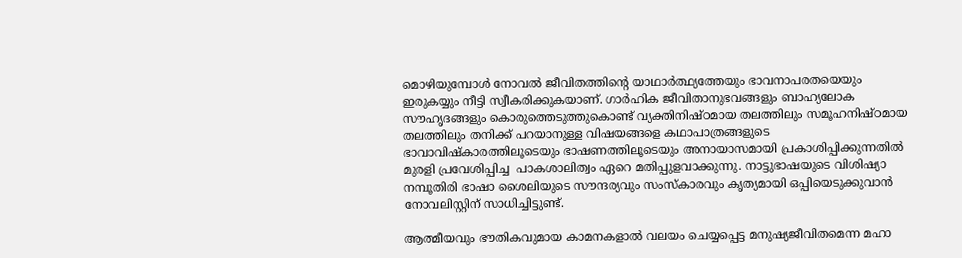മൊഴിയുമ്പോള്‍ നോവല്‍ ജീവിതത്തിന്റെ യാഥാര്‍ത്ഥ്യത്തേയും ഭാവനാപരതയെയും ഇരുകയ്യും നീട്ടി സ്വീകരിക്കുകയാണ്. ഗാര്‍ഹിക ജീവിതാനുഭവങ്ങളും ബാഹ്യലോക സൗഹൃദങ്ങളും കൊരുത്തെടുത്തുകൊണ്ട് വ്യക്തിനിഷ്ഠമായ തലത്തിലും സമൂഹനിഷ്ഠമായ തലത്തിലും തനിക്ക് പറയാനുള്ള വിഷയങ്ങളെ കഥാപാത്രങ്ങളുടെ ഭാവാവിഷ്‌കാരത്തിലൂടെയും ഭാഷണത്തിലൂടെയും അനായാസമായി പ്രകാശിപ്പിക്കുന്നതില്‍ മുരളി പ്രവേശിപ്പിച്ച  പാകശാലിത്വം ഏറെ മതിപ്പുളവാക്കുന്നു. നാട്ടുഭാഷയുടെ വിശിഷ്യാ നമ്പൂതിരി ഭാഷാ ശൈലിയുടെ സൗന്ദര്യവും സംസ്‌കാരവും കൃത്യമായി ഒപ്പിയെടുക്കുവാന്‍ നോവലിസ്റ്റിന് സാധിച്ചിട്ടുണ്ട്.

ആത്മീയവും ഭൗതികവുമായ കാമനകളാല്‍ വലയം ചെയ്യപ്പെട്ട മനുഷ്യജീവിതമെന്ന മഹാ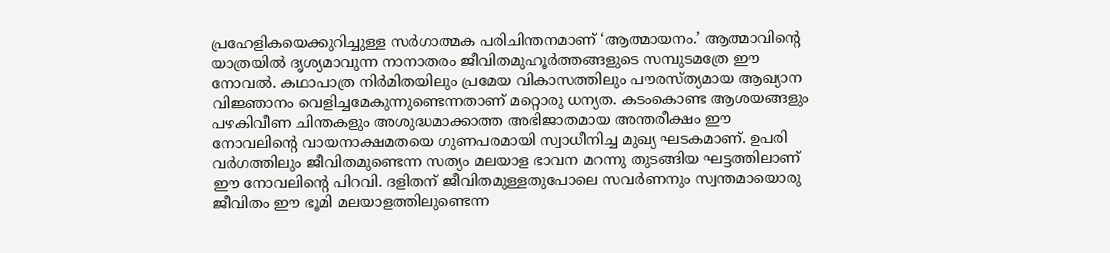പ്രഹേളികയെക്കുറിച്ചുള്ള സര്‍ഗാത്മക പരിചിന്തനമാണ് ‘ആത്മായനം.’ ആത്മാവിന്റെ യാത്രയില്‍ ദൃശ്യമാവുന്ന നാനാതരം ജീവിതമുഹൂര്‍ത്തങ്ങളുടെ സമ്പുടമത്രേ ഈ നോവല്‍. കഥാപാത്ര നിര്‍മിതയിലും പ്രമേയ വികാസത്തിലും പൗരസ്ത്യമായ ആഖ്യാന വിജ്ഞാനം വെളിച്ചമേകുന്നുണ്ടെന്നതാണ് മറ്റൊരു ധന്യത. കടംകൊണ്ട ആശയങ്ങളും പഴകിവീണ ചിന്തകളും അശുദ്ധമാക്കാത്ത അഭിജാതമായ അന്തരീക്ഷം ഈ നോവലിന്റെ വായനാക്ഷമതയെ ഗുണപരമായി സ്വാധീനിച്ച മുഖ്യ ഘടകമാണ്. ഉപരി വര്‍ഗത്തിലും ജീവിതമുണ്ടെന്ന സത്യം മലയാള ഭാവന മറന്നു തുടങ്ങിയ ഘട്ടത്തിലാണ് ഈ നോവലിന്റെ പിറവി. ദളിതന് ജീവിതമുള്ളതുപോലെ സവര്‍ണനും സ്വന്തമായൊരു ജീവിതം ഈ ഭൂമി മലയാളത്തിലുണ്ടെന്ന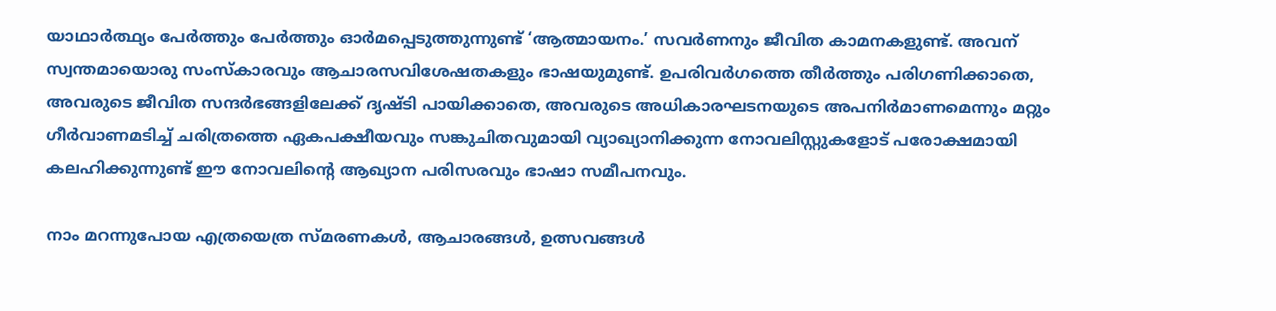യാഥാര്‍ത്ഥ്യം പേര്‍ത്തും പേര്‍ത്തും ഓര്‍മപ്പെടുത്തുന്നുണ്ട് ‘ആത്മായനം.’ സവര്‍ണനും ജീവിത കാമനകളുണ്ട്. അവന് സ്വന്തമായൊരു സംസ്‌കാരവും ആചാരസവിശേഷതകളും ഭാഷയുമുണ്ട്. ഉപരിവര്‍ഗത്തെ തീര്‍ത്തും പരിഗണിക്കാതെ, അവരുടെ ജീവിത സന്ദര്‍ഭങ്ങളിലേക്ക് ദൃഷ്ടി പായിക്കാതെ, അവരുടെ അധികാരഘടനയുടെ അപനിര്‍മാണമെന്നും മറ്റും ഗീര്‍വാണമടിച്ച് ചരിത്രത്തെ ഏകപക്ഷീയവും സങ്കുചിതവുമായി വ്യാഖ്യാനിക്കുന്ന നോവലിസ്റ്റുകളോട് പരോക്ഷമായി കലഹിക്കുന്നുണ്ട് ഈ നോവലിന്റെ ആഖ്യാന പരിസരവും ഭാഷാ സമീപനവും.

നാം മറന്നുപോയ എത്രയെത്ര സ്മരണകള്‍, ആചാരങ്ങള്‍, ഉത്സവങ്ങള്‍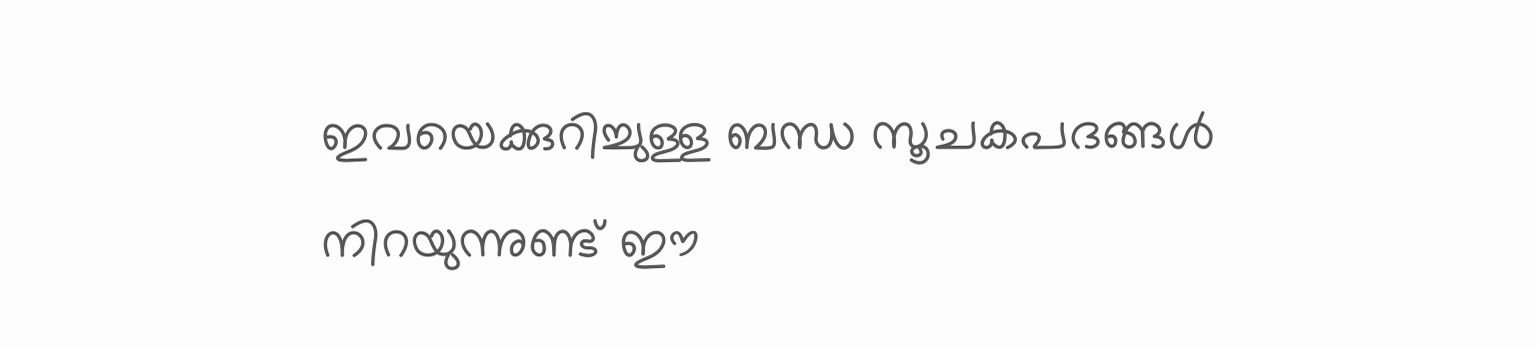ഇവയെക്കുറിച്ചുള്ള ബന്ധ സൂചകപദങ്ങള്‍ നിറയുന്നുണ്ട് ഈ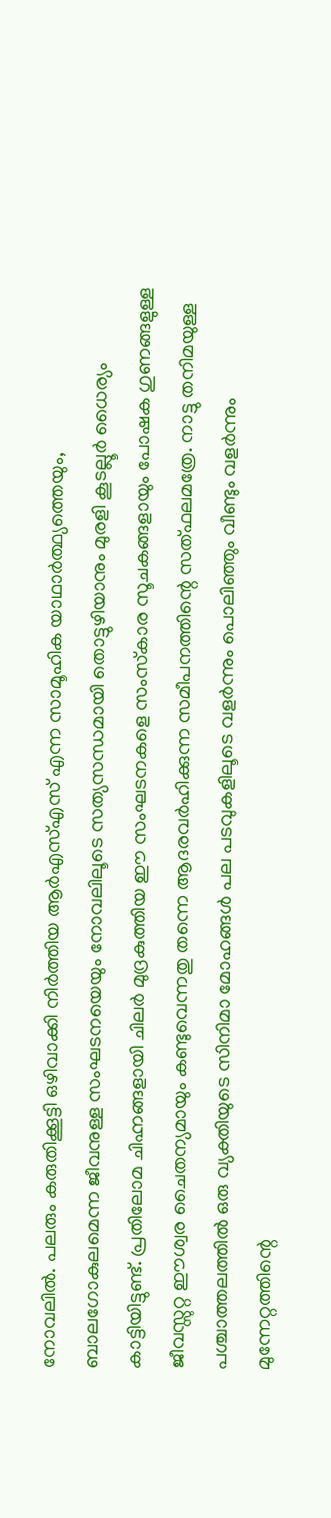നോവലില്‍. പലരും കരുതിക്കൂട്ടി ഒഴിവാക്കി നിര്‍ത്തിയ ആര്‍എസ്എസ് എന്ന സാമൂഹിക യാഥാര്‍ത്ഥ്യത്തെയും, ബാലഗോകുലമെന്ന ജീവനുള്ള സംഘടനയെയും നോവലിലൂടെ സത്യസന്ധമായി തൊട്ടുഴിയാനും മുരളി കൂടല്ലൂര്‍ ധൈര്യം കാട്ടിയിട്ടുണ്ട്. പ്രതിലോമ ചിഹ്നങ്ങളായി ചിലര്‍ മുദ്രകുത്തിയ ഈ സംഘടനകളെ സംസ്‌കാര സൂചകങ്ങളായും പോഷക ഗുണങ്ങളുള്ള ജീവസ്സുറ്റ ഈശ്വര ചൈതന്യമായും കണ്ടുവെന്നതു തന്നെ ആദരവര്‍ഹിക്കുന്ന സമീപനത്തിന്റെ സത്ഫലമത്രേ. നാട്ടു തനിമയുള്ള പശ്ചാത്തലത്തില്‍ ഒരു വ്യക്തിയുടെ സിനിമാ മോഹങ്ങള്‍ പല പടവുകളിലൂടെ വളര്‍ന്നും പൊലിഞ്ഞും വീണ്ടും വളര്‍ന്നും മുന്നേറ്റത്തിന്റെ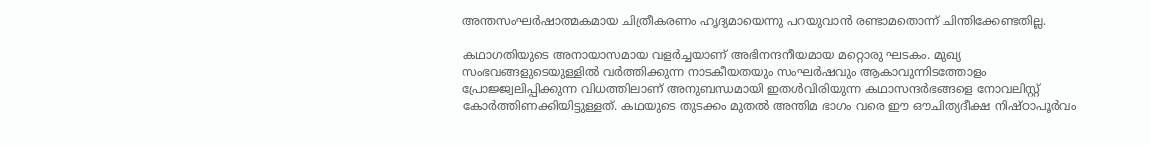അന്തസംഘര്‍ഷാത്മകമായ ചിത്രീകരണം ഹൃദ്യമായെന്നു പറയുവാന്‍ രണ്ടാമതൊന്ന് ചിന്തിക്കേണ്ടതില്ല.

കഥാഗതിയുടെ അനായാസമായ വളര്‍ച്ചയാണ് അഭിനന്ദനീയമായ മറ്റൊരു ഘടകം. മുഖ്യ സംഭവങ്ങളുടെയുള്ളില്‍ വര്‍ത്തിക്കുന്ന നാടകീയതയും സംഘര്‍ഷവും ആകാവുന്നിടത്തോളം പ്രോജ്ജ്വലിപ്പിക്കുന്ന വിധത്തിലാണ് അനുബന്ധമായി ഇതള്‍വിരിയുന്ന കഥാസന്ദര്‍ഭങ്ങളെ നോവലിസ്റ്റ് കോര്‍ത്തിണക്കിയിട്ടുള്ളത്. കഥയുടെ തുടക്കം മുതല്‍ അന്തിമ ഭാഗം വരെ ഈ ഔചിത്യദീക്ഷ നിഷ്ഠാപൂര്‍വം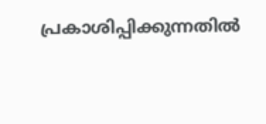പ്രകാശിപ്പിക്കുന്നതില്‍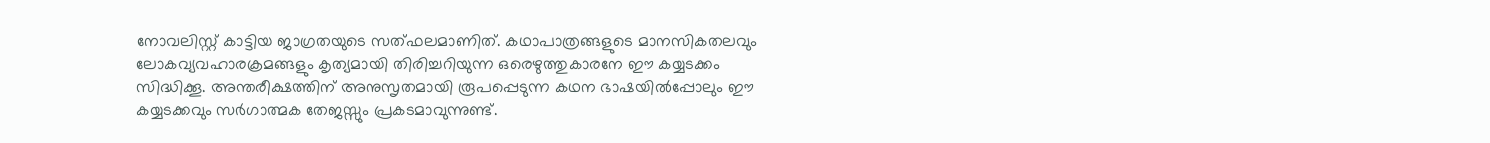നോവലിസ്റ്റ് കാട്ടിയ ജാഗ്രതയുടെ സത്ഫലമാണിത്. കഥാപാത്രങ്ങളുടെ മാനസികതലവും ലോകവ്യവഹാരക്രമങ്ങളും കൃത്യമായി തിരിച്ചറിയുന്ന ഒരെഴുത്തുകാരനേ ഈ കയ്യടക്കം സിദ്ധിക്കൂ. അന്തരീക്ഷത്തിന് അനുസൃതമായി രൂപപ്പെടുന്ന കഥന ഭാഷയില്‍പ്പോലും ഈ കയ്യടക്കവും സര്‍ഗാത്മക തേജസ്സും പ്രകടമാവുന്നുണ്ട്.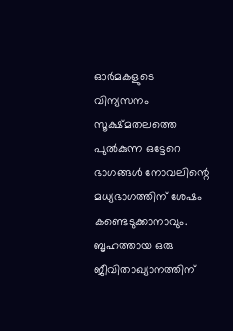ഓര്‍മകളുടെ വിന്യസനം സൂക്ഷ്മതലത്തെ പുല്‍കുന്ന ഒട്ടേറെ ഭാഗങ്ങള്‍ നോവലിന്റെ മധ്യഭാഗത്തിന് ശേഷം കണ്ടെടുക്കാനാവും. ബൃഹത്തായ ഒരു ജീവിതാഖ്യാനത്തിന്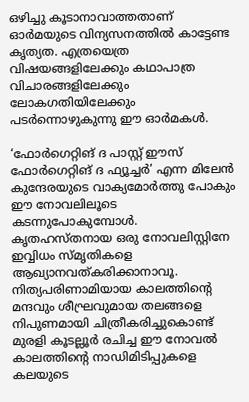ഒഴിച്ചു കൂടാനാവാത്തതാണ് ഓര്‍മയുടെ വിന്യസനത്തില്‍ കാട്ടേണ്ട കൃത്യത. എത്രയെത്ര വിഷയങ്ങളിലേക്കും കഥാപാത്ര വിചാരങ്ങളിലേക്കും ലോകഗതിയിലേക്കും പടര്‍ന്നൊഴുകുന്നു ഈ ഓര്‍മകള്‍.

‘ഫോര്‍ഗെറ്റിങ് ദ പാസ്റ്റ് ഈസ് ഫോര്‍ഗെറ്റിങ് ദ ഫ്യൂച്ചര്‍’ എന്ന മിലേന്‍ കുന്ദേരയുടെ വാക്യമോര്‍ത്തു പോകും ഈ നോവലിലൂടെ കടന്നുപോകുമ്പോള്‍. കൃതഹസ്തനായ ഒരു നോവലിസ്റ്റിനേ ഇവ്വിധം സ്മൃതികളെ ആഖ്യാനവത്കരിക്കാനാവൂ. നിത്യപരിണാമിയായ കാലത്തിന്റെ മന്ദവും ശീഘ്രവുമായ തലങ്ങളെ നിപുണമായി ചിത്രീകരിച്ചുകൊണ്ട് മുരളി കൂടല്ലൂര്‍ രചിച്ച ഈ നോവല്‍ കാലത്തിന്റെ നാഡിമിടിപ്പുകളെ കലയുടെ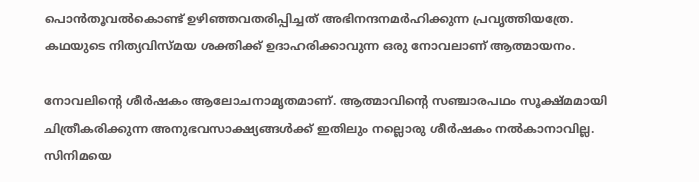പൊന്‍തൂവല്‍കൊണ്ട് ഉഴിഞ്ഞവതരിപ്പിച്ചത് അഭിനന്ദനമര്‍ഹിക്കുന്ന പ്രവൃത്തിയത്രേ. കഥയുടെ നിത്യവിസ്മയ ശക്തിക്ക് ഉദാഹരിക്കാവുന്ന ഒരു നോവലാണ് ആത്മായനം.

നോവലിന്റെ ശീര്‍ഷകം ആലോചനാമൃതമാണ്. ആത്മാവിന്റെ സഞ്ചാരപഥം സൂക്ഷ്മമായി ചിത്രീകരിക്കുന്ന അനുഭവസാക്ഷ്യങ്ങള്‍ക്ക് ഇതിലും നല്ലൊരു ശീര്‍ഷകം നല്‍കാനാവില്ല. സിനിമയെ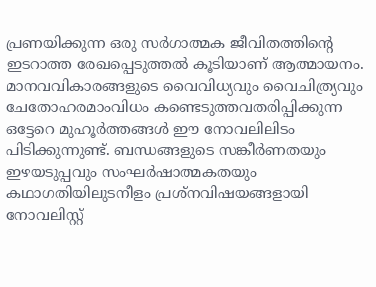പ്രണയിക്കുന്ന ഒരു സര്‍ഗാത്മക ജീവിതത്തിന്റെ ഇടറാത്ത രേഖപ്പെടുത്തല്‍ കൂടിയാണ് ആത്മായനം. മാനവവികാരങ്ങളുടെ വൈവിധ്യവും വൈചിത്ര്യവും ചേതോഹരമാംവിധം കണ്ടെടുത്തവതരിപ്പിക്കുന്ന ഒട്ടേറെ മുഹൂര്‍ത്തങ്ങള്‍ ഈ നോവലിലിടം പിടിക്കുന്നുണ്ട്. ബന്ധങ്ങളുടെ സങ്കീര്‍ണതയും ഇഴയടുപ്പവും സംഘര്‍ഷാത്മകതയും കഥാഗതിയിലുടനീളം പ്രശ്‌നവിഷയങ്ങളായി നോവലിസ്റ്റ്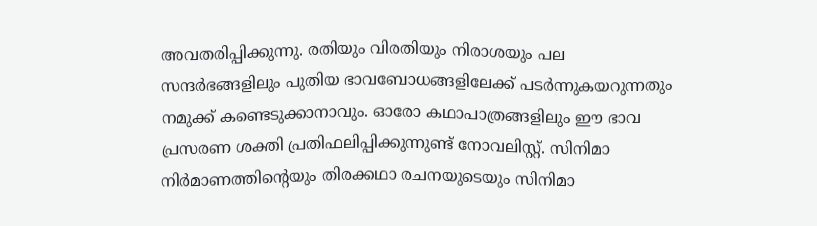അവതരിപ്പിക്കുന്നു. രതിയും വിരതിയും നിരാശയും പല സന്ദര്‍ഭങ്ങളിലും പുതിയ ഭാവബോധങ്ങളിലേക്ക് പടര്‍ന്നുകയറുന്നതും നമുക്ക് കണ്ടെടുക്കാനാവും. ഓരോ കഥാപാത്രങ്ങളിലും ഈ ഭാവ പ്രസരണ ശക്തി പ്രതിഫലിപ്പിക്കുന്നുണ്ട് നോവലിസ്റ്റ്. സിനിമാ നിര്‍മാണത്തിന്റെയും തിരക്കഥാ രചനയുടെയും സിനിമാ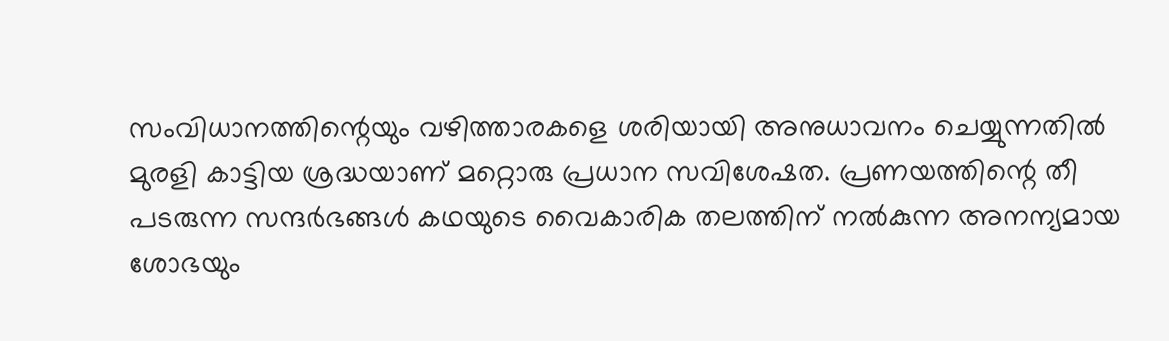സംവിധാനത്തിന്റെയും വഴിത്താരകളെ ശരിയായി അനുധാവനം ചെയ്യുന്നതില്‍ മുരളി കാട്ടിയ ശ്രദ്ധയാണ് മറ്റൊരു പ്രധാന സവിശേഷത. പ്രണയത്തിന്റെ തീ പടരുന്ന സന്ദര്‍ഭങ്ങള്‍ കഥയുടെ വൈകാരിക തലത്തിന് നല്‍കുന്ന അനന്യമായ ശോഭയും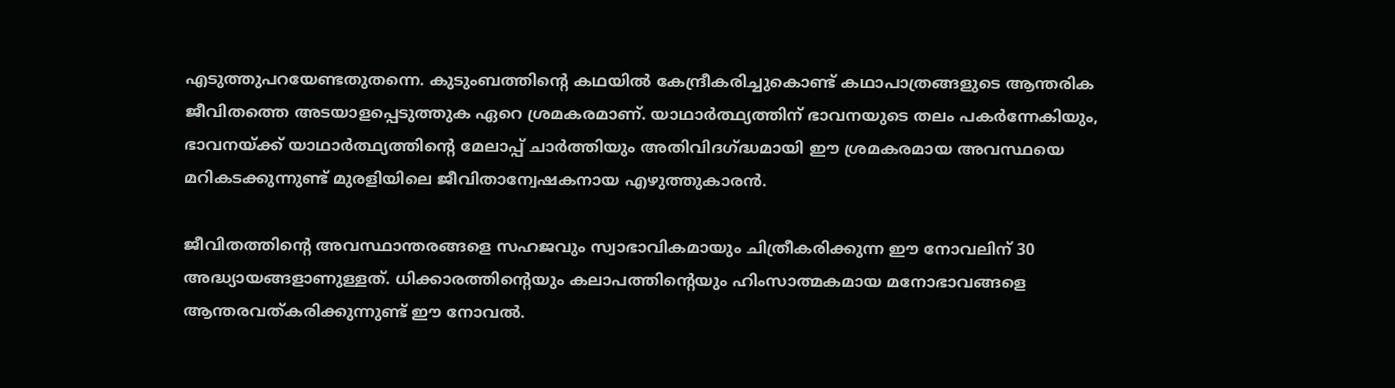എടുത്തുപറയേണ്ടതുതന്നെ. കുടുംബത്തിന്റെ കഥയില്‍ കേന്ദ്രീകരിച്ചുകൊണ്ട് കഥാപാത്രങ്ങളുടെ ആന്തരിക ജീവിതത്തെ അടയാളപ്പെടുത്തുക ഏറെ ശ്രമകരമാണ്. യാഥാര്‍ത്ഥ്യത്തിന് ഭാവനയുടെ തലം പകര്‍ന്നേകിയും, ഭാവനയ്‌ക്ക് യാഥാര്‍ത്ഥ്യത്തിന്റെ മേലാപ്പ് ചാര്‍ത്തിയും അതിവിദഗ്‌ദ്ധമായി ഈ ശ്രമകരമായ അവസ്ഥയെ മറികടക്കുന്നുണ്ട് മുരളിയിലെ ജീവിതാന്വേഷകനായ എഴുത്തുകാരന്‍.

ജീവിതത്തിന്റെ അവസ്ഥാന്തരങ്ങളെ സഹജവും സ്വാഭാവികമായും ചിത്രീകരിക്കുന്ന ഈ നോവലിന് 30 അദ്ധ്യായങ്ങളാണുള്ളത്. ധിക്കാരത്തിന്റെയും കലാപത്തിന്റെയും ഹിംസാത്മകമായ മനോഭാവങ്ങളെ ആന്തരവത്കരിക്കുന്നുണ്ട് ഈ നോവല്‍.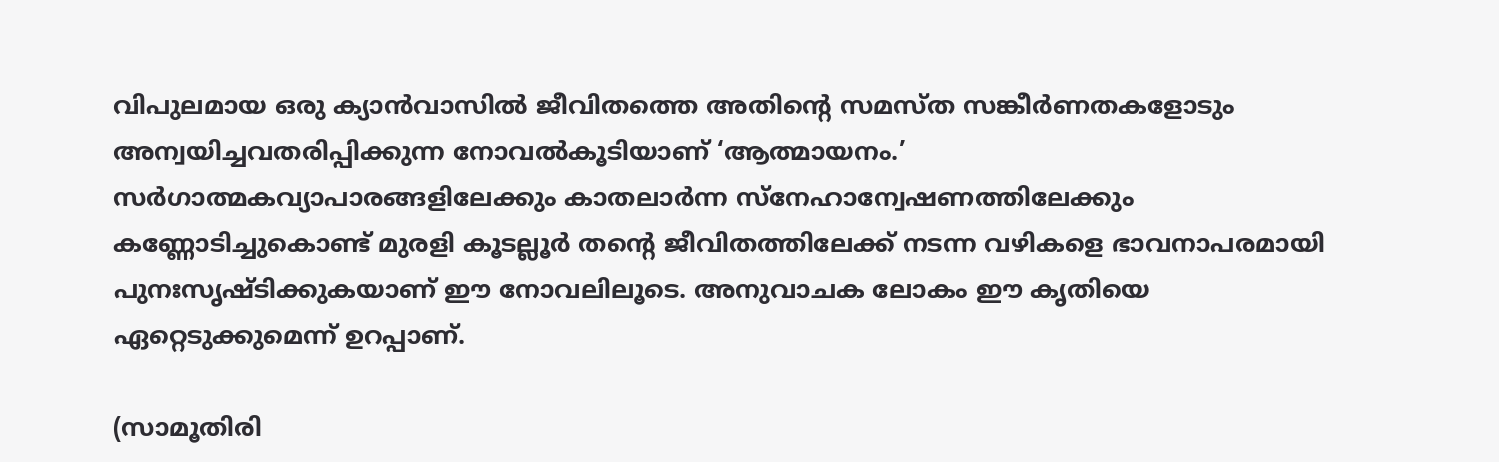വിപുലമായ ഒരു ക്യാന്‍വാസില്‍ ജീവിതത്തെ അതിന്റെ സമസ്ത സങ്കീര്‍ണതകളോടും അന്വയിച്ചവതരിപ്പിക്കുന്ന നോവല്‍കൂടിയാണ് ‘ആത്മായനം.’ സര്‍ഗാത്മകവ്യാപാരങ്ങളിലേക്കും കാതലാര്‍ന്ന സ്‌നേഹാന്വേഷണത്തിലേക്കും കണ്ണോടിച്ചുകൊണ്ട് മുരളി കൂടല്ലൂര്‍ തന്റെ ജീവിതത്തിലേക്ക് നടന്ന വഴികളെ ഭാവനാപരമായി പുനഃസൃഷ്ടിക്കുകയാണ് ഈ നോവലിലൂടെ. അനുവാചക ലോകം ഈ കൃതിയെ ഏറ്റെടുക്കുമെന്ന് ഉറപ്പാണ്.

(സാമൂതിരി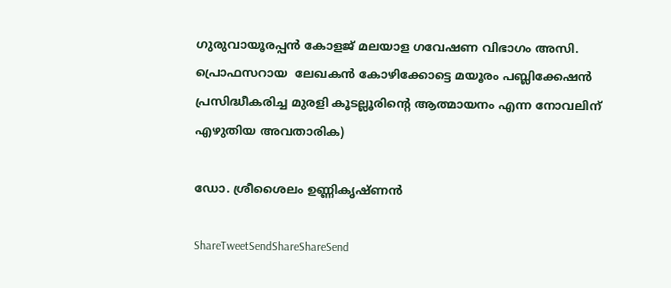ഗുരുവായൂരപ്പന്‍ കോളജ് മലയാള ഗവേഷണ വിഭാഗം അസി. പ്രൊഫസറായ  ലേഖകന്‍ കോഴിക്കോട്ടെ മയൂരം പബ്ലിക്കേഷന്‍ പ്രസിദ്ധീകരിച്ച മുരളി കൂടല്ലൂരിന്റെ ആത്മായനം എന്ന നോവലിന് എഴുതിയ അവതാരിക)

ഡോ. ശ്രീശൈലം ഉണ്ണികൃഷ്ണന്‍

ShareTweetSendShareShareSend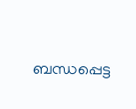ബന്ധപ്പെട്ട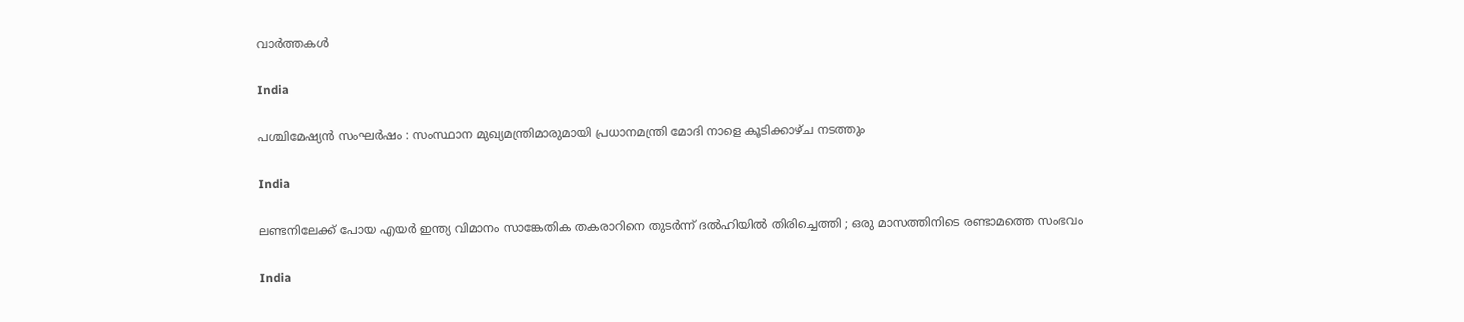വാര്‍ത്തകള്‍

India

പശ്ചിമേഷ്യൻ സംഘർഷം : സംസ്ഥാന മുഖ്യമന്ത്രിമാരുമായി പ്രധാനമന്ത്രി മോദി നാളെ കൂടിക്കാഴ്ച നടത്തും

India

ലണ്ടനിലേക്ക് പോയ എയർ ഇന്ത്യ വിമാനം സാങ്കേതിക തകരാറിനെ തുടർന്ന് ദൽഹിയിൽ തിരിച്ചെത്തി ; ഒരു മാസത്തിനിടെ രണ്ടാമത്തെ സംഭവം

India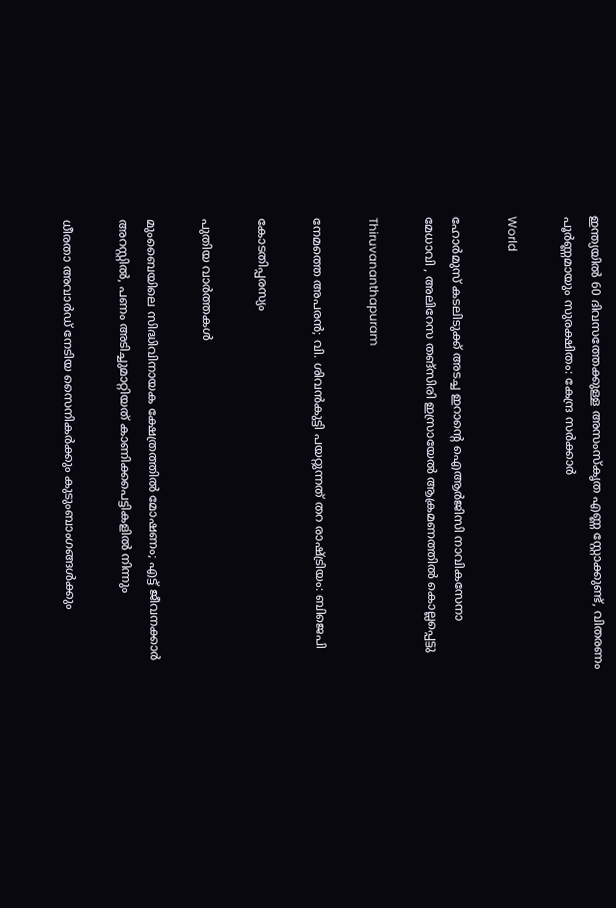ഇന്ത്യയിൽ 60 ദിവസത്തേക്കുള്ള അസംസ്കൃത എണ്ണ സ്റ്റോക്കുണ്ട്, വിതരണം പൂർണ്ണമായും സുരക്ഷിതം: കേന്ദ്ര സർക്കാർ

World

ഹോർമുസ് കടലിടുക്ക് അടച്ച ഇറാന്റെ ഐആർജിസി നാവികസേനാ മേധാവി , അലിറേസ തങ്‌സിരി ഇസ്രായേൽ ആക്രമണത്തിൽ കൊല്ലപ്പെട്ടു

Thiruvananthapuram

നേമത്തെ അപരൻ; വി. ശിവൻകുട്ടി പയറ്റുന്നത് തറ രാഷ്‌ട്രിയം: ബിജെപി

കോടതിപ്പരസ്യം

പുതിയ വാര്‍ത്തകള്‍

മുംബൈയിലെ സിദ്ധിവിനായക ക്ഷേത്രത്തിൽ മോഷണം; എട്ട് ജീവനക്കാർ അറസ്റ്റിൽ, പണം അടിച്ചുമാറ്റിയത് കാണിക്കപെട്ടികളിൽ നിന്നും

ധീരതാ അവാർഡ് നേടിയ സൈനികർക്കും കുടുംബാംഗങ്ങൾക്കും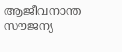ആജീവനാന്ത സൗജന്യ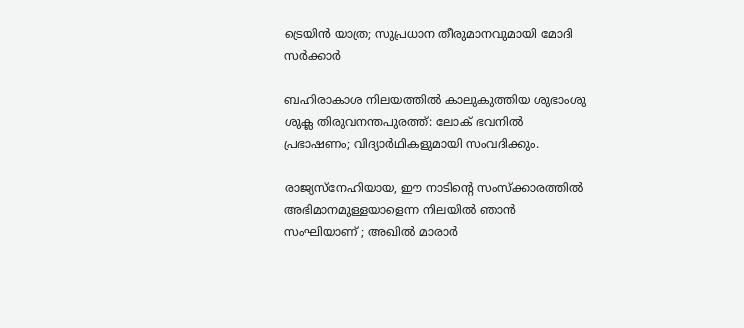ട്രെയിൻ യാത്ര; സുപ്രധാന തീരുമാനവുമായി മോദി സർക്കാർ

ബഹിരാകാശ നിലയത്തില്‍ കാലുകുത്തിയ ശുഭാംശു ശുക്ല തിരുവനന്തപുരത്ത്: ലോക് ഭവനില്‍ പ്രഭാഷണം; വിദ്യാര്‍ഥികളുമായി സംവദിക്കും.

രാജ്യസ്നേഹിയായ, ഈ നാടിന്റെ സംസ്ക്കാരത്തിൽ അഭിമാനമുള്ളയാളെന്ന നിലയിൽ ഞാൻ സംഘിയാണ് ; അഖിൽ മാരാർ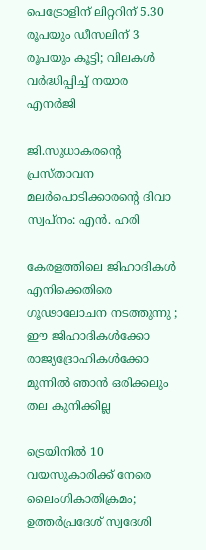പെട്രോളിന് ലിറ്ററിന് 5.30 രൂപയും ഡീസലിന് 3 രൂപയും കൂട്ടി; വിലകൾ വർദ്ധിപ്പിച്ച് നയാര എനർജി

ജി.സുധാകരന്റെ പ്രസ്താവന മലർപൊടിക്കാരന്റെ ദിവാ സ്വപ്നം: എൻ. ഹരി

കേരളത്തിലെ ജിഹാദികൾ എനിക്കെതിരെ ഗൂഢാലോചന നടത്തുന്നു ; ഈ ജിഹാദികൾക്കോ രാജ്യദ്രോഹികൾക്കോ മുന്നിൽ ഞാൻ ഒരിക്കലും തല കുനിക്കില്ല

ട്രെയിനിൽ 10 വയസുകാരിക്ക് നേരെ ലൈംഗികാതിക്രമം; ഉത്തർപ്രദേശ് സ്വദേശി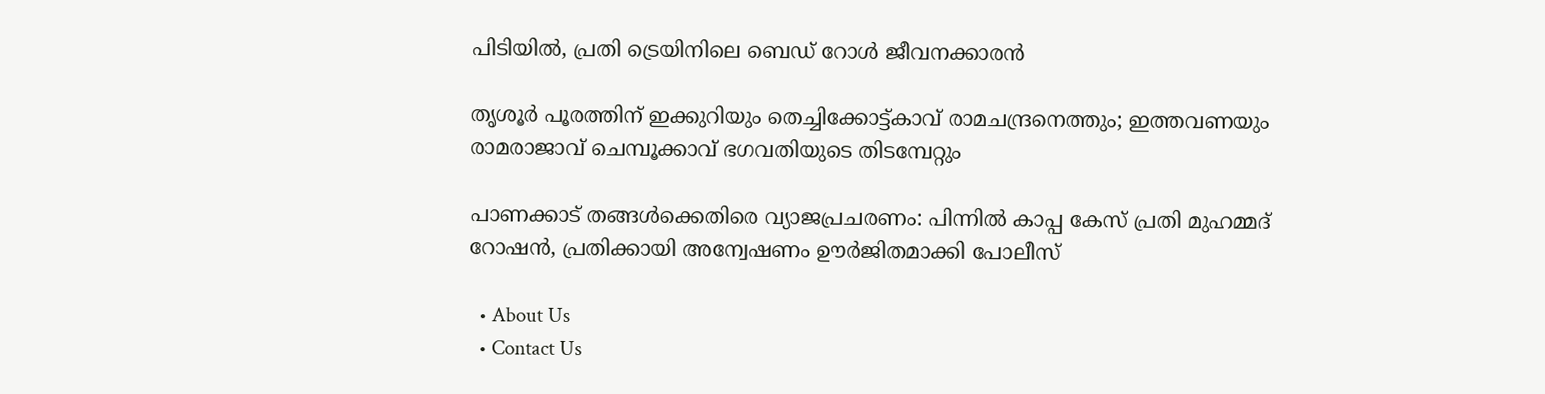പിടിയിൽ, പ്രതി ട്രെയിനിലെ ബെഡ് റോൾ ജീവനക്കാരൻ

തൃശൂർ പൂരത്തിന് ഇക്കുറിയും തെച്ചിക്കോട്ട്കാവ് രാമചന്ദ്രനെത്തും; ഇത്തവണയും രാമരാജാവ് ചെമ്പൂക്കാവ് ഭഗവതിയുടെ തിടമ്പേറ്റും

പാണക്കാട് തങ്ങൾക്കെതിരെ വ്യാജപ്രചരണം: പിന്നിൽ കാപ്പ കേസ് പ്രതി മുഹമ്മദ് റോഷൻ, പ്രതിക്കായി അന്വേഷണം ഊർജിതമാക്കി പോലീസ്

  • About Us
  • Contact Us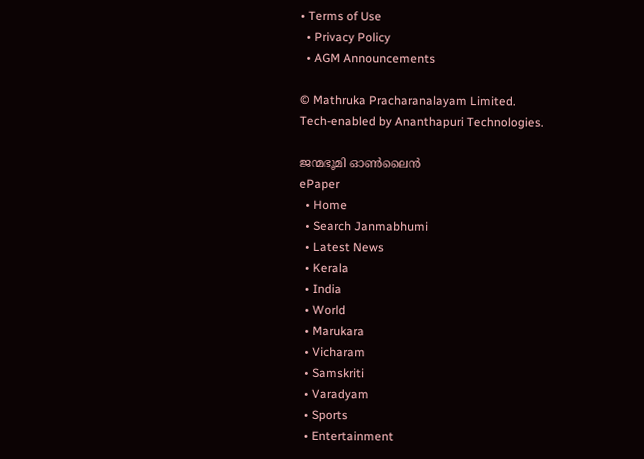• Terms of Use
  • Privacy Policy
  • AGM Announcements

© Mathruka Pracharanalayam Limited.
Tech-enabled by Ananthapuri Technologies.

ജന്മഭൂമി ഓണ്‍ലൈന്‍
ePaper
  • Home
  • Search Janmabhumi
  • Latest News
  • Kerala
  • India
  • World
  • Marukara
  • Vicharam
  • Samskriti
  • Varadyam
  • Sports
  • Entertainment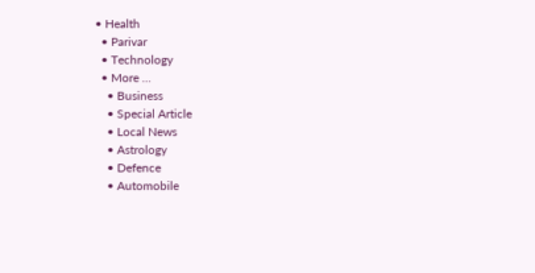• Health
  • Parivar
  • Technology
  • More …
    • Business
    • Special Article
    • Local News
    • Astrology
    • Defence
    • Automobile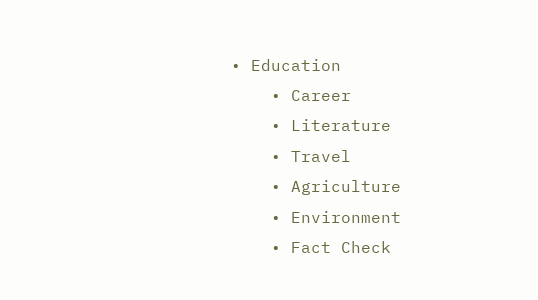• Education
    • Career
    • Literature
    • Travel
    • Agriculture
    • Environment
    • Fact Check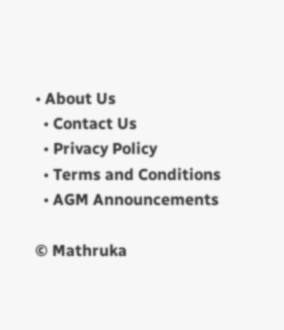• About Us
  • Contact Us
  • Privacy Policy
  • Terms and Conditions
  • AGM Announcements

© Mathruka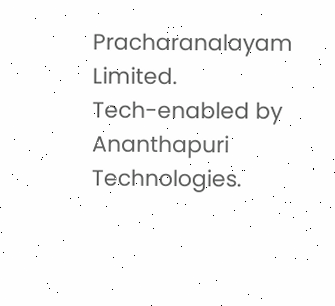Pracharanalayam Limited.
Tech-enabled by Ananthapuri Technologies.